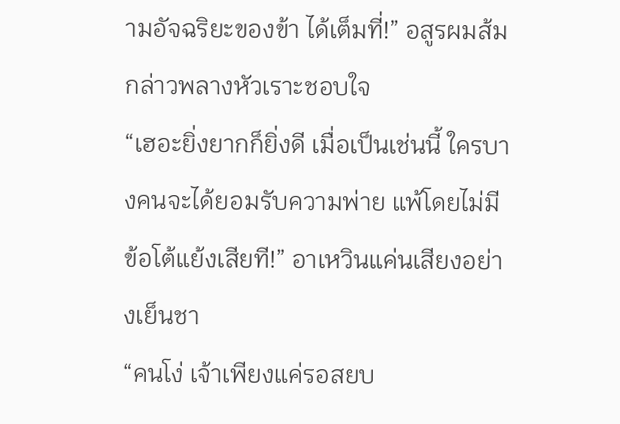ามอัจฉริยะของข้า ได้เต็มที่!” อสูรผมส้มกล่าวพลางหัวเราะชอบใจ
“เฮอะยิ่งยากก็ยิ่งดี เมื่อเป็นเช่นนี้ ใครบางคนจะได้ยอมรับความพ่าย แพ้โดยไม่มีข้อโต้แย้งเสียที!” อาเหวินแค่นเสียงอย่างเย็นชา
“คนโง่ เจ้าเพียงแค่รอสยบ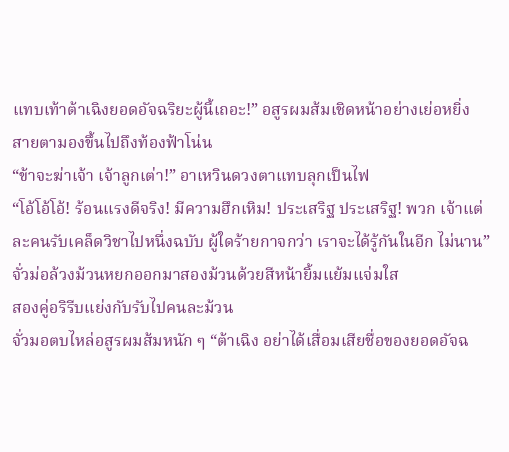แทบเท้าต้าเฉิงยอดอัจฉริยะผู้นี้เถอะ!” อสูรผมส้มเชิดหน้าอย่างเย่อหยิ่ง สายตามองขึ้นไปถึงท้องฟ้าโน่น
“ข้าจะฆ่าเจ้า เจ้าลูกเต่า!” อาเหวินดวงตาแทบลุกเป็นไฟ
“โอ้โอ้โอ้! ร้อนแรงดีจริง! มีความฮึกเหิม! ประเสริฐ ประเสริฐ! พวก เจ้าแต่ละคนรับเคล็ดวิชาไปหนึ่งฉบับ ผู้ใดร้ายกาจกว่า เราจะได้รู้กันในอีก ไม่นาน” จั่วม่อล้วงม้วนหยกออกมาสองม้วนด้วยสีหน้ายิ้มแย้มแจ่มใส
สองคู่อริรีบแย่งกับรับไปคนละม้วน
จั่วมอตบไหล่อสูรผมส้มหนัก ๆ “ต้าเฉิง อย่าได้เสื่อมเสียชื่อของยอดอัจฉ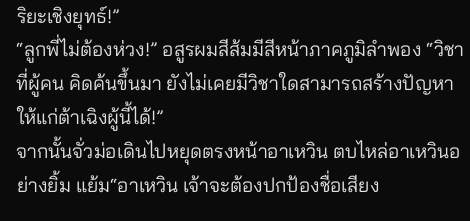ริยะเชิงยุทธ์!”
“ลูกพี่ไม่ต้องห่วง!” อสูรผมสีส้มมีสีหน้าภาคภูมิลำพอง “วิชาที่ผู้คน คิดค้นขึ้นมา ยังไม่เคยมีวิชาใดสามารถสร้างปัญหาให้แก่ต้าเฉิงผู้นี้ได้!”
จากนั้นจั่วม่อเดินไปหยุดตรงหน้าอาเหวิน ตบไหล่อาเหวินอย่างยิ้ม แย้ม“อาเหวิน เจ้าจะต้องปกป้องชื่อเสียง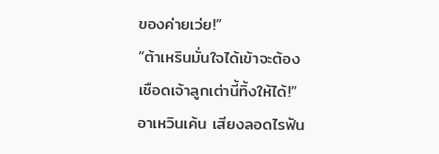ของค่ายเว่ย!”
“ต้าเหรินมั่นใจได้เข้าจะต้องเชือดเจ้าลูกเต่านี้ทิ้งให้ได้!” อาเหวินเค้น เสียงลอดไรฟัน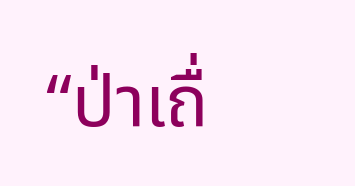“ป่าเถื่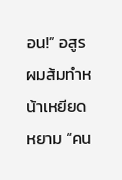อน!” อสูรผมส้มทำหน้าเหยียดหยาม “คน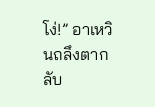โง่!” อาเหวินถลึงตากลับ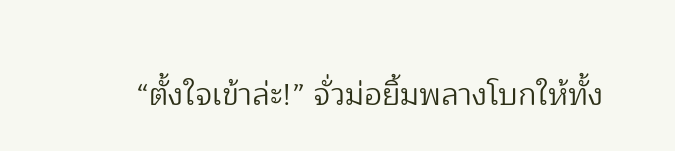“ตั้งใจเข้าล่ะ!” จั่วม่อยิ้มพลางโบกให้ทั้ง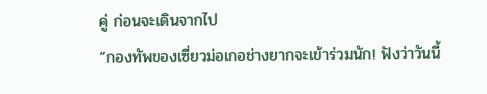คู่ ก่อนจะเดินจากไป
“กองทัพของเซี่ยวม่อเกอช่างยากจะเข้าร่วมนัก! ฟังว่าวันนี้